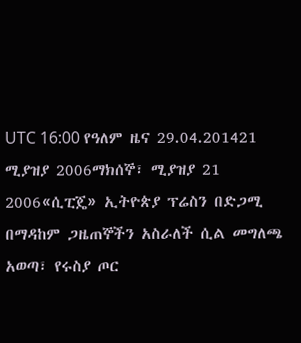UTC 16:00 የዓለም ዜና 29.04.201421 ሚያዝያ 2006ማክሰኞ፣ ሚያዝያ 21 2006«ሲፒጄ» ኢትዮጵያ ፕሬስን በድጋሚ በማዳከም ጋዜጠኞችን አስራለች ሲል መግለጫ አወጣ፣ የሩስያ ጦር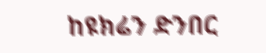ከዩክሬን ድንበር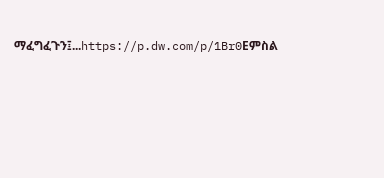ማፈግፈጉን፤...https://p.dw.com/p/1Br0Eምስል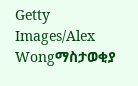Getty Images/Alex Wongማስታወቂያ